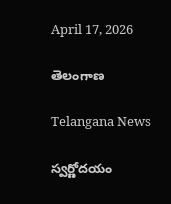April 17, 2026

తెలంగాణ

Telangana News

స్వర్ణోదయం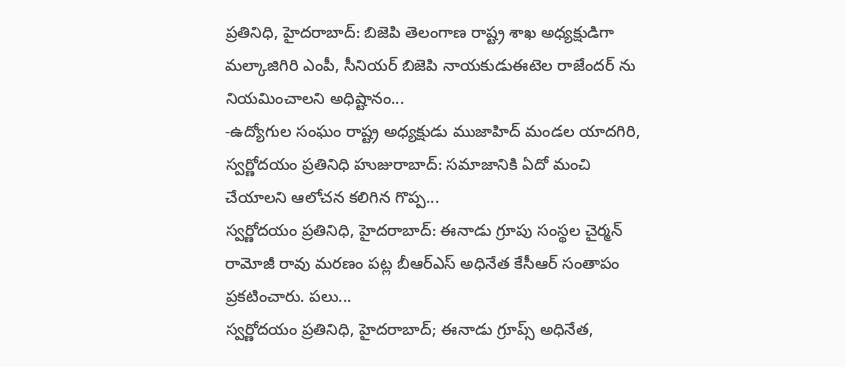ప్రతినిధి, హైదరాబాద్: బిజెపి తెలంగాణ రాష్ట్ర శాఖ అధ్యక్షుడిగా మల్కాజిగిరి ఎంపీ, సీనియర్ బిజెపి నాయకుడుఈటెల రాజేందర్ ను నియమించాలని అధిష్టానం...
-ఉద్యోగుల సంఘం రాష్ట్ర అధ్యక్షుడు ముజాహిద్ మండల యాదగిరి, స్వర్ణోదయం ప్రతినిధి హుజురాబాద్: సమాజానికి ఏదో మంచి చేయాలని ఆలోచన కలిగిన గొప్ప...
స్వర్ణోదయం ప్రతినిధి, హైదరాబాద్: ఈనాడు గ్రూపు సంస్థల చైర్మన్ రామోజీ రావు మరణం పట్ల బీఆర్ఎస్ అధినేత కేసీఆర్ సంతాపం ప్రకటించారు. పలు...
స్వర్ణోదయం ప్రతినిధి, హైదరాబాద్; ఈనాడు గ్రూప్స్ అధినేత,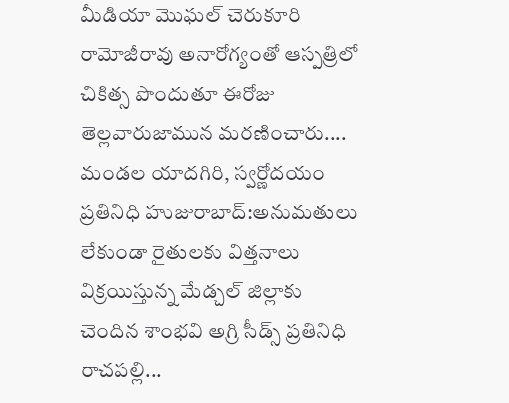మీడియా మొఘల్ చెరుకూరి రామోజీరావు అనారోగ్యంతో ఆస్పత్రిలో చికిత్స పొందుతూ ఈరోజు తెల్లవారుజామున మరణించారు....
మండల యాదగిరి, స్వర్ణోదయం ప్రతినిధి హుజురాబాద్:అనుమతులు లేకుండా రైతులకు విత్తనాలు విక్రయిస్తున్న మేడ్చల్ జిల్లాకు చెందిన శాంభవి అగ్రి సీడ్స్ ప్రతినిధి రాచపల్లి...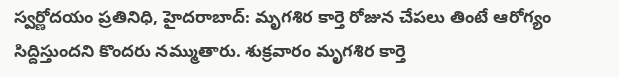స్వర్ణోదయం ప్రతినిధి, హైదరాబాద్: మృగశిర కార్తె రోజున చేపలు తింటే ఆరోగ్యం సిద్దిస్తుందని కొందరు నమ్ముతారు. శుక్రవారం మృగశిర కార్తె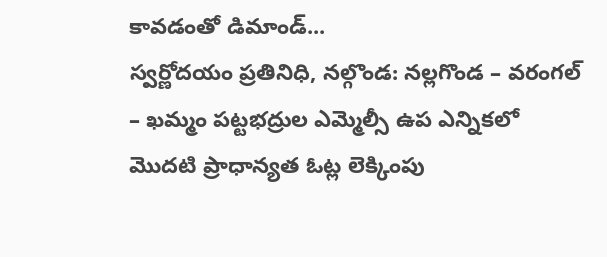కావడంతో డిమాండ్‌...
స్వర్ణోదయం ప్రతినిధి, నల్గొండ: నల్లగొండ – వరంగల్ – ఖమ్మం పట్టభద్రుల ఎమ్మెల్సీ ఉప ఎన్నికలో మొదటి ప్రాధాన్యత ఓట్ల లెక్కింపు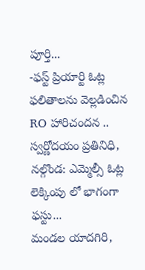పూర్తి...
-ఫస్ట్ ప్రియార్టి ఓట్ల ఫలితాలను వెల్లడించిన RO హారిచందన .. స్వర్ణోదయం ప్రతినిధి, నల్గొండ: ఎమ్మెల్సీ ఓట్ల లెక్కింపు లో భాగంగా ఫస్టు...
మండల యాదగిరి,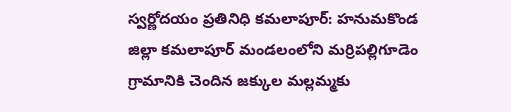స్వర్ణోదయం ప్రతినిధి కమలాపూర్: హనుమకొండ జిల్లా కమలాపూర్ మండలంలోని మర్రిపల్లిగూడెం గ్రామానికి చెందిన జక్కుల మల్లమ్మకు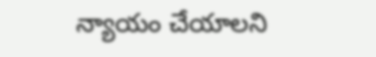న్యాయం చేయాలని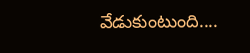వేడుకుంటుంది....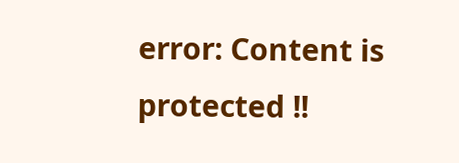error: Content is protected !!